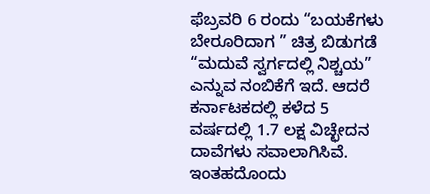ಫೆಬ್ರವರಿ 6 ರಂದು “ಬಯಕೆಗಳು ಬೇರೂರಿದಾಗ ” ಚಿತ್ರ ಬಿಡುಗಡೆ
“ಮದುವೆ ಸ್ವರ್ಗದಲ್ಲಿ ನಿಶ್ಚಯ” ಎನ್ನುವ ನಂಬಿಕೆಗೆ ಇದೆ. ಆದರೆ ಕರ್ನಾಟಕದಲ್ಲಿ ಕಳೆದ 5 ವರ್ಷದಲ್ಲಿ 1.7 ಲಕ್ಷ ವಿಚ್ಛೇದನ ದಾವೆಗಳು ಸವಾಲಾಗಿಸಿವೆ. ಇಂತಹದೊಂದು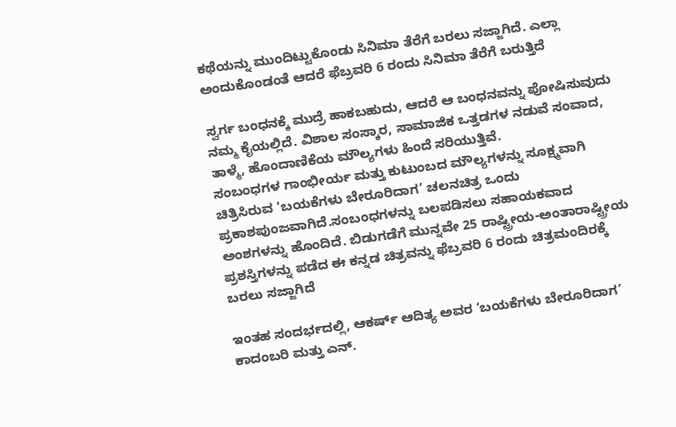ಕಥೆಯನ್ನು ಮುಂದಿಟ್ಟುಕೊಂಡು ಸಿನಿಮಾ ತೆರೆಗೆ ಬರಲು ಸಜ್ಜಾಗಿದೆ. ಎಲ್ಲಾ ಅಂದುಕೊಂಡಂತೆ ಆದರೆ ಫೆಬ್ರವರಿ 6 ರಂದು ಸಿನಿಮಾ ತೆರೆಗೆ ಬರುತ್ತಿದೆ

ಸ್ವರ್ಗ ಬಂಧನಕ್ಕೆ ಮುದ್ರೆ ಹಾಕಬಹುದು, ಆದರೆ ಆ ಬಂಧನವನ್ನು ಪೋಷಿಸುವುದು ನಮ್ಮ ಕೈಯಲ್ಲಿದೆ. ವಿಶಾಲ ಸಂಸ್ಕಾರ, ಸಾಮಾಜಿಕ ಒತ್ತಡಗಳ ನಡುವೆ ಸಂವಾದ, ತಾಳ್ಮೆ, ಹೊಂದಾಣಿಕೆಯ ಮೌಲ್ಯಗಳು ಹಿಂದೆ ಸರಿಯುತ್ತಿವೆ.
ಸಂಬಂಧಗಳ ಗಾಂಭೀರ್ಯ ಮತ್ತು ಕುಟುಂಬದ ಮೌಲ್ಯಗಳನ್ನು ಸೂಕ್ಷ್ಮವಾಗಿ ಚಿತ್ರಿಸಿರುವ ‘ಬಯಕೆಗಳು ಬೇರೂರಿದಾಗ’ ಚಲನಚಿತ್ರ ಒಂದು ಪ್ರಕಾಶಪುಂಜವಾಗಿದೆ.ಸಂಬಂಧಗಳನ್ನು ಬಲಪಡಿಸಲು ಸಹಾಯಕವಾದ ಅಂಶಗಳನ್ನು ಹೊಂದಿದೆ. ಬಿಡುಗಡೆಗೆ ಮುನ್ನವೇ 25 ರಾಷ್ಟ್ರೀಯ-ಅಂತಾರಾಷ್ಟ್ರೀಯ ಪ್ರಶಸ್ತಿಗಳನ್ನು ಪಡೆದ ಈ ಕನ್ನಡ ಚಿತ್ರವನ್ನು ಫೆಬ್ರವರಿ 6 ರಂದು ಚಿತ್ರಮಂದಿರಕ್ಕೆ ಬರಲು ಸಜ್ಜಾಗಿದೆ

ಇಂತಹ ಸಂದರ್ಭದಲ್ಲಿ, ಆಕರ್ಷ್ ಆದಿತ್ಯ ಅವರ ‘ಬಯಕೆಗಳು ಬೇರೂರಿದಾಗ’ ಕಾದಂಬರಿ ಮತ್ತು ಎನ್.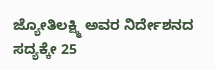ಜ್ಯೋತಿಲಕ್ಷ್ಮಿ ಅವರ ನಿರ್ದೇಶನದ ಸದ್ಯಕ್ಕೇ 25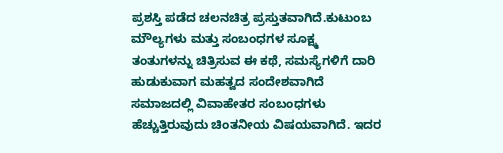ಪ್ರಶಸ್ತಿ ಪಡೆದ ಚಲನಚಿತ್ರ ಪ್ರಸ್ತುತವಾಗಿದೆ.ಕುಟುಂಬ ಮೌಲ್ಯಗಳು ಮತ್ತು ಸಂಬಂಧಗಳ ಸೂಕ್ಷ್ಮ ತಂತುಗಳನ್ನು ಚಿತ್ರಿಸುವ ಈ ಕಥೆ, ಸಮಸ್ಯೆಗಳಿಗೆ ದಾರಿ ಹುಡುಕುವಾಗ ಮಹತ್ವದ ಸಂದೇಶವಾಗಿದೆ
ಸಮಾಜದಲ್ಲಿ ವಿವಾಹೇತರ ಸಂಬಂಧಗಳು ಹೆಚ್ಚುತ್ತಿರುವುದು ಚಿಂತನೀಯ ವಿಷಯವಾಗಿದೆ. ಇದರ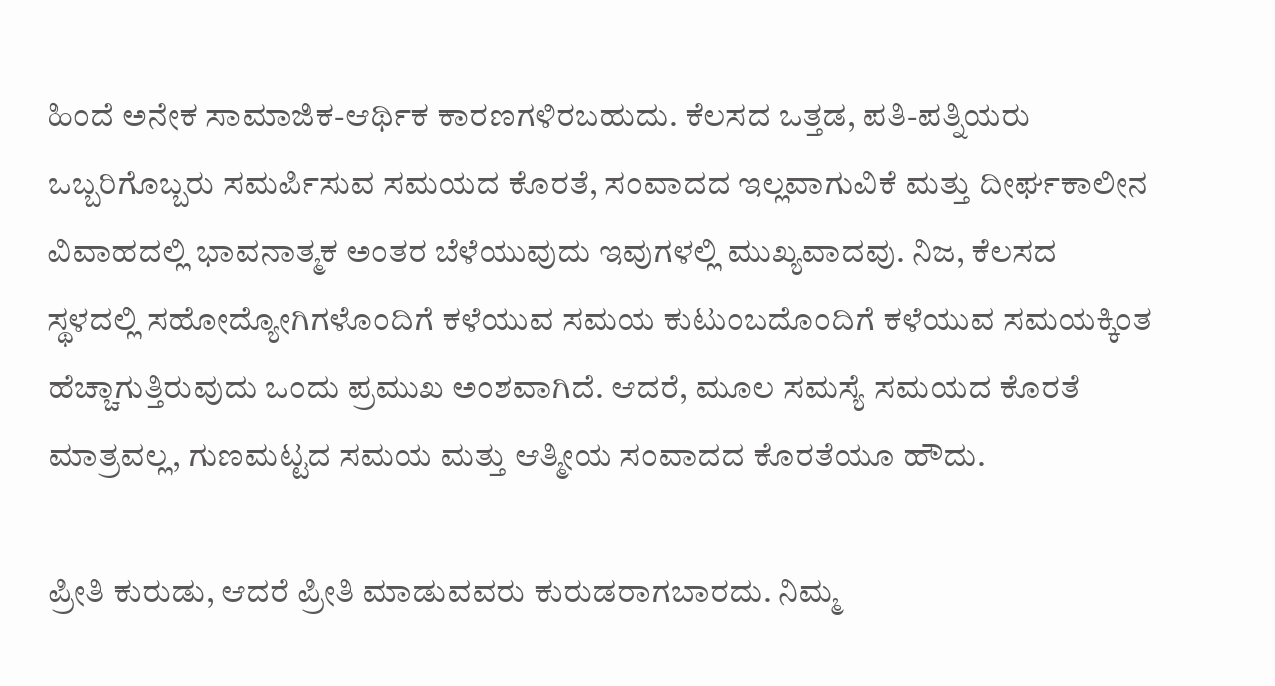ಹಿಂದೆ ಅನೇಕ ಸಾಮಾಜಿಕ-ಆರ್ಥಿಕ ಕಾರಣಗಳಿರಬಹುದು. ಕೆಲಸದ ಒತ್ತಡ, ಪತಿ-ಪತ್ನಿಯರು ಒಬ್ಬರಿಗೊಬ್ಬರು ಸಮರ್ಪಿಸುವ ಸಮಯದ ಕೊರತೆ, ಸಂವಾದದ ಇಲ್ಲವಾಗುವಿಕೆ ಮತ್ತು ದೀರ್ಘಕಾಲೀನ ವಿವಾಹದಲ್ಲಿ ಭಾವನಾತ್ಮಕ ಅಂತರ ಬೆಳೆಯುವುದು ಇವುಗಳಲ್ಲಿ ಮುಖ್ಯವಾದವು. ನಿಜ, ಕೆಲಸದ ಸ್ಥಳದಲ್ಲಿ ಸಹೋದ್ಯೋಗಿಗಳೊಂದಿಗೆ ಕಳೆಯುವ ಸಮಯ ಕುಟುಂಬದೊಂದಿಗೆ ಕಳೆಯುವ ಸಮಯಕ್ಕಿಂತ ಹೆಚ್ಚಾಗುತ್ತಿರುವುದು ಒಂದು ಪ್ರಮುಖ ಅಂಶವಾಗಿದೆ. ಆದರೆ, ಮೂಲ ಸಮಸ್ಯೆ ಸಮಯದ ಕೊರತೆ ಮಾತ್ರವಲ್ಲ, ಗುಣಮಟ್ಟದ ಸಮಯ ಮತ್ತು ಆತ್ಮೀಯ ಸಂವಾದದ ಕೊರತೆಯೂ ಹೌದು.

ಪ್ರೀತಿ ಕುರುಡು, ಆದರೆ ಪ್ರೀತಿ ಮಾಡುವವರು ಕುರುಡರಾಗಬಾರದು. ನಿಮ್ಮ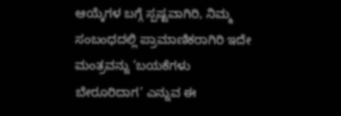ಆಯ್ಕೆಗಳ ಬಗ್ಗೆ ಸ್ಪಷ್ಟವಾಗಿರಿ, ನಿಮ್ಮ ಸಂಬಂಧದಲ್ಲಿ ಪ್ರಾಮಾಣಿಕರಾಗಿರಿ ಇದೇ ಮಂತ್ರವನ್ನು ‘ಬಯಕೆಗಳು ಬೇರೂರಿದಾಗ’ ಎನ್ನುವ ಈ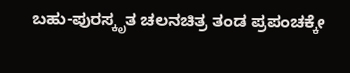ಬಹು-ಪುರಸ್ಕೃತ ಚಲನಚಿತ್ರ ತಂಡ ಪ್ರಪಂಚಕ್ಕೇ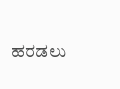ಹರಡಲು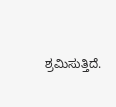ಶ್ರಮಿಸುತ್ತಿದೆ.